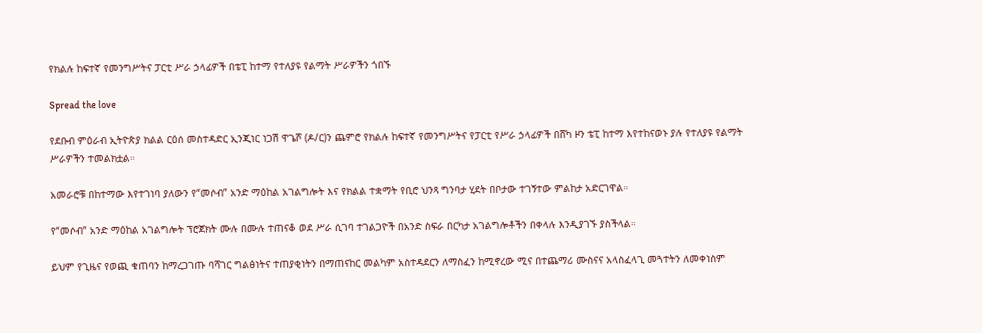የክልሉ ከፍተኛ የመንግሥትና ፓርቲ ሥራ ኃላፊዎች በቴፒ ከተማ የተለያዩ የልማት ሥራዎችን ጎበኙ

Spread the love

የደቡብ ምዕራብ ኢትዮጵያ ክልል ርዕሰ መስተዳድር ኢንጂነር ነጋሽ ዋጌሾ (ዶ/ር)ን ጨምሮ የክልሉ ከፍተኛ የመንግሥትና የፓርቲ የሥራ ኃላፊዎች በሸካ ዞን ቴፒ ከተማ እየተከናወኑ ያሉ የተለያዩ የልማት ሥራዎችን ተመልክቷል።

አመራሮቹ በከተማው እየተገነባ ያለውን የ“መሶብ” አንድ ማዕከል አገልግሎት እና የክልል ተቋማት የቢሮ ህንጻ ግንባታ ሂደት በቦታው ተገኝተው ምልከታ አድርገዋል።

የ“መሶብ” አንድ ማዕከል አገልግሎት ፕሮጀክት ሙሉ በሙሉ ተጠናቆ ወደ ሥራ ሲገባ ተገልጋዮች በአንድ ስፍራ በርካታ አገልግሎቶችን በቀላሉ እንዲያገኙ ያስችላል።

ይህም የጊዜና የወጪ ቁጠባን ከማረጋገጡ ባሻገር ግልፅነትና ተጠያቂነትን በማጠናከር መልካም አስተዳደርን ለማስፈን ከሚኖረው ሚና በተጨማሪ ሙስናና አላስፈላጊ መጓተትን ለመቀነስም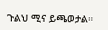ጉልህ ሚና ይጫወታል።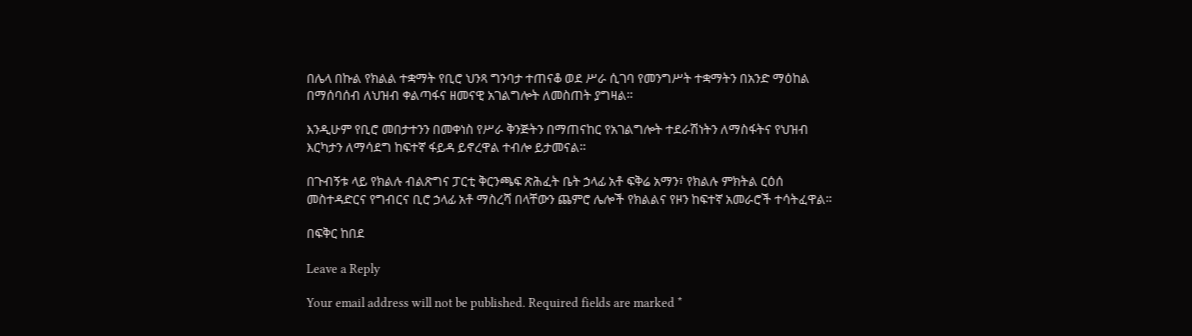በሌላ በኩል የክልል ተቋማት የቢሮ ህንጻ ግንባታ ተጠናቆ ወደ ሥራ ሲገባ የመንግሥት ተቋማትን በአንድ ማዕከል በማሰባሰብ ለህዝብ ቀልጣፋና ዘመናዊ አገልግሎት ለመስጠት ያግዛል።

እንዲሁም የቢሮ መበታተንን በመቀነስ የሥራ ቅንጅትን በማጠናከር የአገልግሎት ተደራሽነትን ለማስፋትና የህዝብ እርካታን ለማሳደግ ከፍተኛ ፋይዳ ይኖረዋል ተብሎ ይታመናል።

በጉብኝቱ ላይ የክልሉ ብልጽግና ፓርቲ ቅርንጫፍ ጽሕፈት ቤት ኃላፊ አቶ ፍቅሬ አማን፣ የክልሉ ምክትል ርዕሰ መስተዳድርና የግብርና ቢሮ ኃላፊ አቶ ማስረሻ በላቸውን ጨምሮ ሌሎች የክልልና የዞን ከፍተኛ አመራሮች ተሳትፈዋል።

በፍቅር ከበደ

Leave a Reply

Your email address will not be published. Required fields are marked *